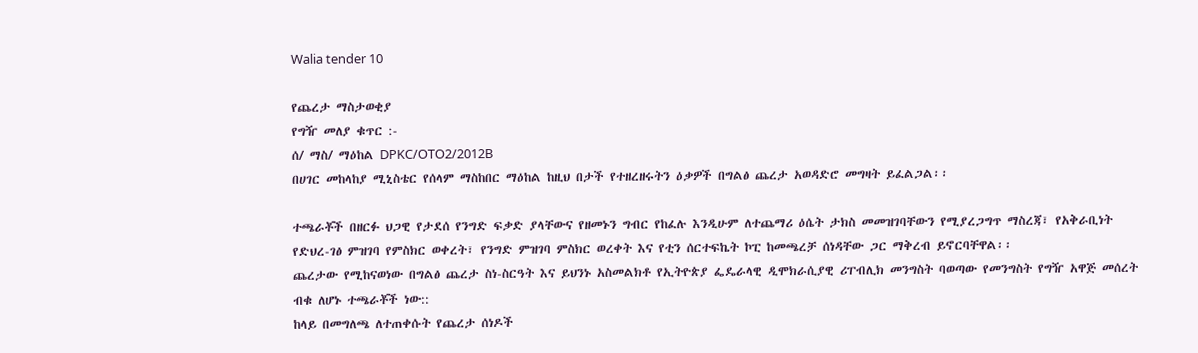Walia tender 10

የጨረታ ማስታወቂያ
የግዥ መለያ ቁጥር :-
ሰ/ ማስ/ ማዕከል DPKC/OTO2/2012B
በሀገር መከላከያ ሚኒስቴር የሰላም ማስከበር ማዕከል ከዚህ በታች የተዘረዘሩትን ዕቃዎች በግልፅ ጨረታ አወዳድሮ መግዛት ይፈልጋል፡፡

ተጫራቾች በዘርፉ ህጋዊ የታደሰ የንግድ ፍቃድ ያላቸውና የዘመኑን ግብር የከፈሉ እንዲሁም ለተጨማሪ ዕሴት ታክስ መመዝገባቸውን የሚያረጋግጥ ማስረጃ፣ የአቅራቢነት የድህረ-ገፅ ምዝገባ የምስክር ወቀረት፣ የንግድ ምዝገባ ምስክር ወረቀት እና የቲን ሰርተፍኬት ኮፒ ከመጫረቻ ሰነዳቸው ጋር ማቅረብ ይኖርባቸዋል፡፡
ጨረታው የሚከናወነው በግልፅ ጨረታ ስነ-ስርዓት እና ይህንኑ አስመልክቶ የኢትዮጵያ ፌዴራላዊ ዲሞክራሲያዊ ሪፐብሊክ መንግስት ባወጣው የመንግስት የግዥ አዋጅ መሰረት ብቁ ለሆኑ ተጫራቾች ነው::
ከላይ በመግለጫ ለተጠቀሱት የጨረታ ሰነዶች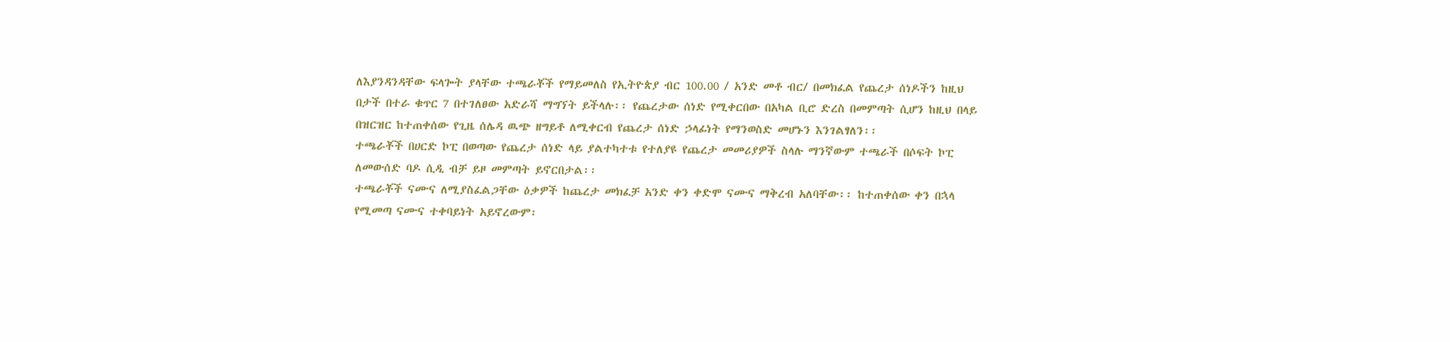ለእያንዳንዳቸው ፍላጐት ያላቸው ተጫራቾች የማይመለስ የኢትዮጵያ ብር 100.00 / አንድ መቶ ብር/ በመክፈል የጨረታ ሰነዶችን ከዚህ በታች በተራ ቁጥር 7 በተገለፀው አድራሻ ማግኘት ይችላሉ፡፡ የጨረታው ሰነድ የሚቀርበው በአካል ቢሮ ድረስ በመምጣት ሲሆን ከዚህ በላይ በዝርዝር ከተጠቀሰው የጊዜ ሰሌዳ ዉጭ ዘግይቶ ለሚቀርብ የጨረታ ሰነድ ኃላፊነት የማንወስድ መሆኑን እንገልፃለን፡፡
ተጫራቾች በሀርድ ኮፒ በወጣው የጨረታ ሰነድ ላይ ያልተካተቱ የተለያዩ የጨረታ መመሪያዎች ስላሉ ማንኛውም ተጫራች በሶፍት ኮፒ ለመውሰድ ባዶ ሲዲ ብቻ ይዞ መምጣት ይኖርበታል፡፡
ተጫራቾች ናሙና ለሚያስፈልጋቸው ዕቃዎች ከጨረታ መክፈቻ አንድ ቀን ቀድሞ ናሙና ማቅረብ አለባቸው፡፡ ከተጠቀሰው ቀን በኋላ የሚመጣ ናሙና ተቀባይነት አይኖረውም፡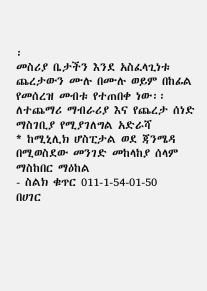፡
መስሪያ ቤታችን እንደ አስፈላጊነቱ ጨረታውን ሙሉ በሙሉ ወይም በከፊል የመሰረዝ መብቱ የተጠበቀ ነው፡፡
ለተጨማሪ ማብራሪያ እና የጨረታ ሰነድ ማስገቢያ የሚያገለግል አድራሻ
* ከሚኒሊክ ሆስፒታል ወደ ጃንሜዳ በሚወስደው መንገድ መከላከያ ሰላም ማስከበር ማዕከል
- ስልክ ቁጥር 011-1-54-01-50
በሀገር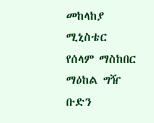መከላከያ ሚኒስቴር
የሰላም ማስከበር ማዕከል ግዥ ቡድን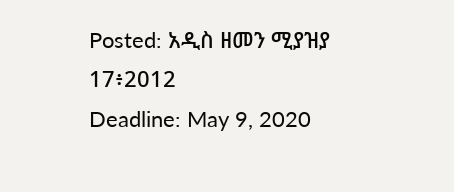Posted: አዲስ ዘመን ሚያዝያ 17፥2012
Deadline: May 9, 2020